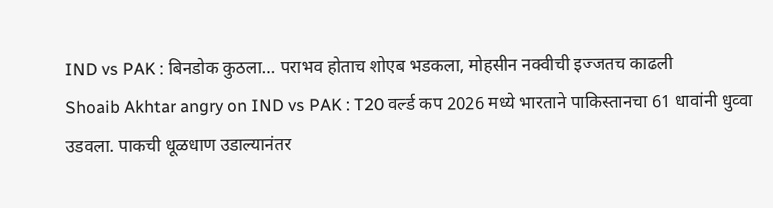IND vs PAK : बिनडोक कुठला… पराभव होताच शोएब भडकला, मोहसीन नक्वीची इज्जतच काढली
Shoaib Akhtar angry on IND vs PAK : T20 वर्ल्ड कप 2026 मध्ये भारताने पाकिस्तानचा 61 धावांनी धुव्वा उडवला. पाकची धूळधाण उडाल्यानंतर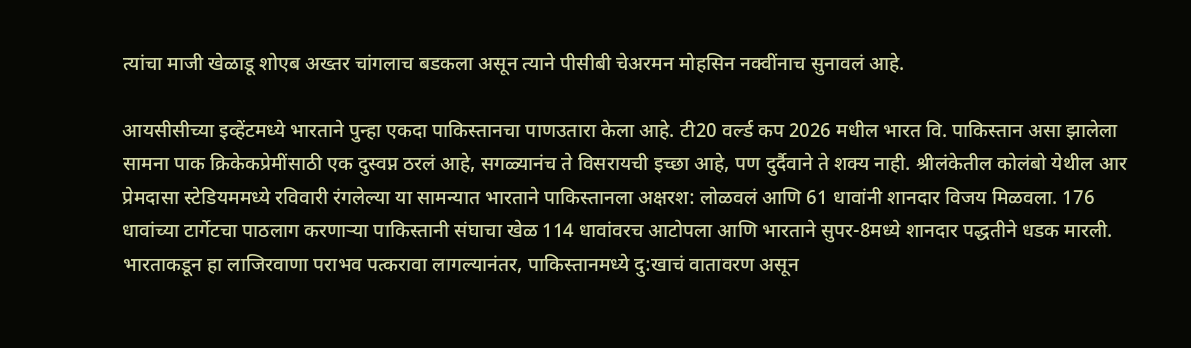त्यांचा माजी खेळाडू शोएब अख्तर चांगलाच बडकला असून त्याने पीसीबी चेअरमन मोहसिन नक्वींनाच सुनावलं आहे.

आयसीसीच्या इव्हेंटमध्ये भारताने पुन्हा एकदा पाकिस्तानचा पाणउतारा केला आहे. टी20 वर्ल्ड कप 2026 मधील भारत वि. पाकिस्तान असा झालेला सामना पाक क्रिकेकप्रेमींसाठी एक दुस्वप्न ठरलं आहे, सगळ्यानंच ते विसरायची इच्छा आहे, पण दुर्दैवाने ते शक्य नाही. श्रीलंकेतील कोलंबो येथील आर प्रेमदासा स्टेडियममध्ये रविवारी रंगलेल्या या सामन्यात भारताने पाकिस्तानला अक्षरश: लोळवलं आणि 61 धावांनी शानदार विजय मिळवला. 176 धावांच्या टार्गेटचा पाठलाग करणाऱ्या पाकिस्तानी संघाचा खेळ 114 धावांवरच आटोपला आणि भारताने सुपर-8मध्ये शानदार पद्धतीने धडक मारली.
भारताकडून हा लाजिरवाणा पराभव पत्करावा लागल्यानंतर, पाकिस्तानमध्ये दु:खाचं वातावरण असून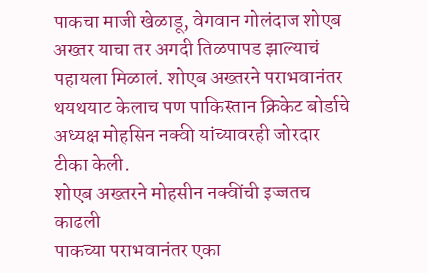पाकचा माजी खेळाडू, वेगवान गोलंदाज शोएब अख्तर याचा तर अगदी तिळपापड झाल्याचं पहायला मिळालं. शोएब अख्तरने पराभवानंतर थयथयाट केलाच पण पाकिस्तान क्रिकेट बोर्डाचे अध्यक्ष मोहसिन नक्वी यांच्यावरही जोरदार टीका केली.
शोएब अख्तरने मोहसीन नक्वींची इज्जतच काढली
पाकच्या पराभवानंतर एका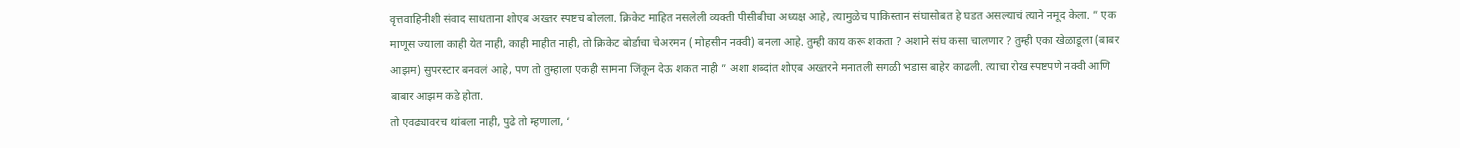वृत्तवाहिनीशी संवाद साधताना शोएब अख्तर स्पष्टच बोलला. क्रिकेट माहित नसलेली व्यक्ती पीसीबीचा अध्यक्ष आहे, त्यामुळेच पाकिस्तान संघासोबत हे घडत असल्याचं त्याने नमूद केला. ” एक माणूस ज्याला काही येत नाही, काही माहीत नाही, तो क्रिकेट बोर्डाचा चेअरमन ( मोहसीन नक्वी) बनला आहे. तुम्ही काय करू शकता ? अशाने संघ कसा चालणार ? तुम्ही एका खेळाडूला (बाबर आझम) सुपरस्टार बनवलं आहे, पण तो तुम्हाला एकही सामना जिंकून देऊ शकत नाही ” अशा शब्दांत शोएब अख्तरने मनातली सगळी भडास बाहेर काढली. त्याचा रोख स्पष्टपणे नक्वी आणि बाबार आझम कडे होता.
तो एवढ्यावरच थांबला नाही, पुढे तो म्हणाला, ‘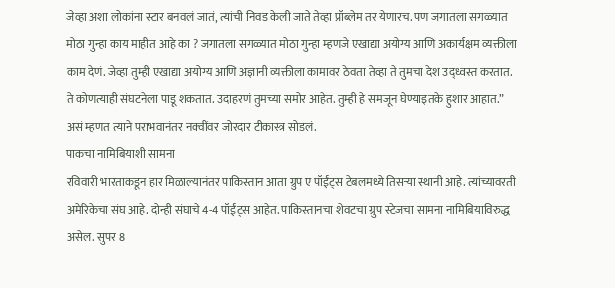जेव्हा अशा लोकांना स्टार बनवलं जातं, त्यांची निवड केली जाते तेव्हा प्रॉब्लेम तर येणारच. पण जगातला सगळ्यात मोठा गुन्हा काय माहीत आहे का ? जगातला सगळ्यात मोठा गुन्हा म्हणजे एखाद्या अयोग्य आणि अकार्यक्षम व्यक्तीला काम देणं. जेव्हा तुम्ही एखाद्या अयोग्य आणि अज्ञानी व्यक्तीला कामावर ठेवता तेव्हा ते तुमचा देश उद्ध्वस्त करतात. ते कोणत्याही संघटनेला पाडू शकतात. उदाहरणं तुमच्या समोर आहेत. तुम्ही हे समजून घेण्याइतके हुशार आहात.” असं म्हणत त्याने पराभवानंतर नक्वींवर जोरदार टीकास्त्र सोडलं.
पाकचा नामिबियाशी सामना
रविवारी भारताकडून हार मिळाल्यानंतर पाकिस्तान आता ग्रुप ए पॉईंट्स टेबलमध्ये तिसऱ्या स्थानी आहे. त्यांच्यावरती अमेरिकेचा संघ आहे. दोन्ही संघाचे 4-4 पॉईंट्स आहेत. पाकिस्तानचा शेवटचा ग्रुप स्टेजचा सामना नामिबियाविरुद्ध असेल. सुपर 8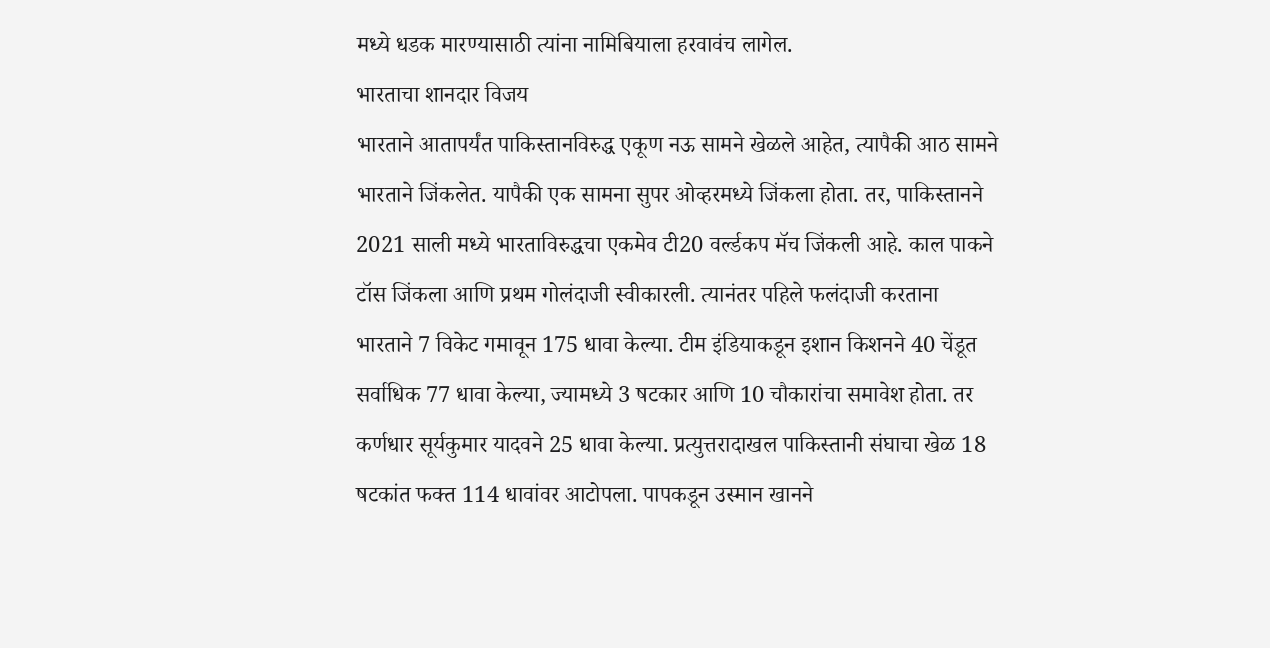मध्ये धडक मारण्यासाठी त्यांना नामिबियाला हरवावंच लागेल.
भारताचा शानदार विजय
भारताने आतापर्यंत पाकिस्तानविरुद्ध एकूण नऊ सामने खेळले आहेत, त्यापैकी आठ सामने भारताने जिंकलेत. यापैकी एक सामना सुपर ओव्हरमध्ये जिंकला होता. तर, पाकिस्तानने 2021 साली मध्ये भारताविरुद्धचा एकमेव टी20 वर्ल्डकप मॅच जिंकली आहे. काल पाकने टॉस जिंकला आणि प्रथम गोलंदाजी स्वीकारली. त्यानंतर पहिले फलंदाजी करताना भारताने 7 विकेट गमावून 175 धावा केल्या. टीम इंडियाकडून इशान किशनने 40 चेंडूत सर्वाधिक 77 धावा केल्या, ज्यामध्ये 3 षटकार आणि 10 चौकारांचा समावेश होता. तर कर्णधार सूर्यकुमार यादवने 25 धावा केल्या. प्रत्युत्तरादाखल पाकिस्तानी संघाचा खेळ 18 षटकांत फक्त 114 धावांवर आटोपला. पापकडून उस्मान खानने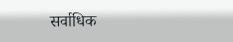सर्वाधिक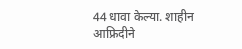44 धावा केल्या. शाहीन आफ्रिदीने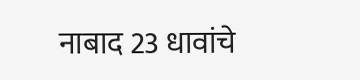नाबाद 23 धावांचे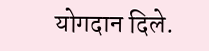योगदान दिले.